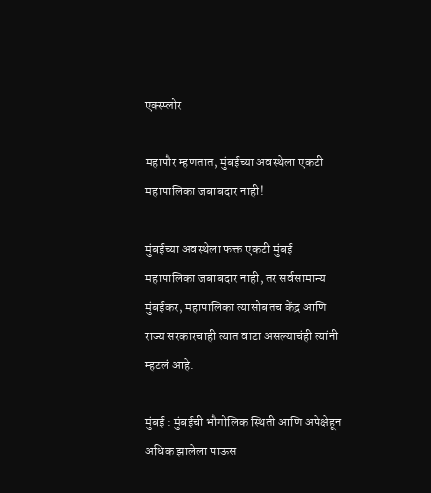एक्स्प्लोर

महापौर म्हणतात, मुंबईच्या अवस्थेला एकटी महापालिका जबाबदार नाही!

मुंबईच्या अवस्थेला फक्त एकटी मुंबई महापालिका जबाबदार नाही, तर सर्वसामान्य मुंबईकर, महापालिका त्यासोबतच केंद्र आणि राज्य सरकारचाही त्यात वाटा असल्याचंही त्यांनी म्हटलं आहे.

मुंबई : मुंबईची भौगोलिक स्थिती आणि अपेक्षेहून अधिक झालेला पाऊस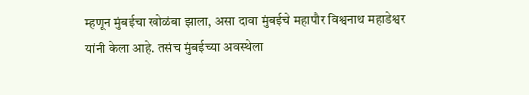म्हणून मुंबईचा खोळंबा झाला, असा दावा मुंबईचे महापौर विश्वनाथ महाडेश्वर यांनी केला आहे. तसंच मुंबईच्या अवस्थेला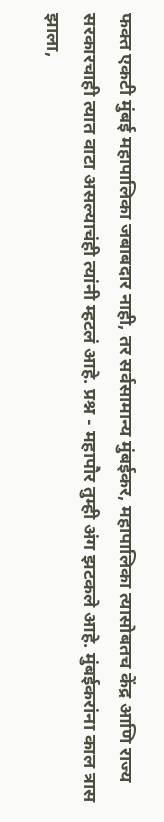फक्त एकटी मुंबई महापालिका जबाबदार नाही, तर सर्वसामान्य मुंबईकर, महापालिका त्यासोबतच केंद्र आणि राज्य सरकारचाही त्यात वाटा असल्याचंही त्यांनी म्हटलं आहे. प्रश्न - महापौर तुम्ही अंग झटकले आहे. मुंबईकरांना काल त्रास झाला,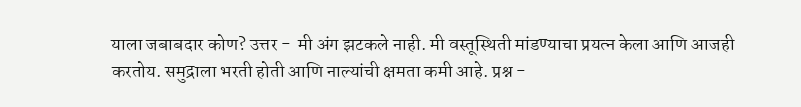याला जबाबदार कोण? उत्तर -  मी अंग झटकले नाही. मी वस्तूस्थिती मांडण्याचा प्रयत्न केला आणि आजही करतोय. समुद्राला भरती होती आणि नाल्यांची क्षमता कमी आहे. प्रश्न -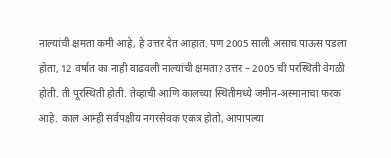नाल्यांची क्षमता कमी आहे, हे उत्तर देत आहात. पण 2005 साली असाच पाऊस पडला होता, 12 वर्षात का नाही वाढवली नाल्यांची क्षमता? उत्तर – 2005 ची परस्थिती वेगळी होती. ती पूरस्थिती होती. तेव्हाची आणि कालच्या स्थितीमध्ये जमीन-अस्मानाचा फरक आहे. काल आम्ही सर्वपक्षीय नगरसेवक एकत्र होतो, आपापल्या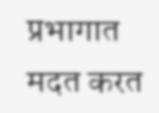प्रभागात मदत करत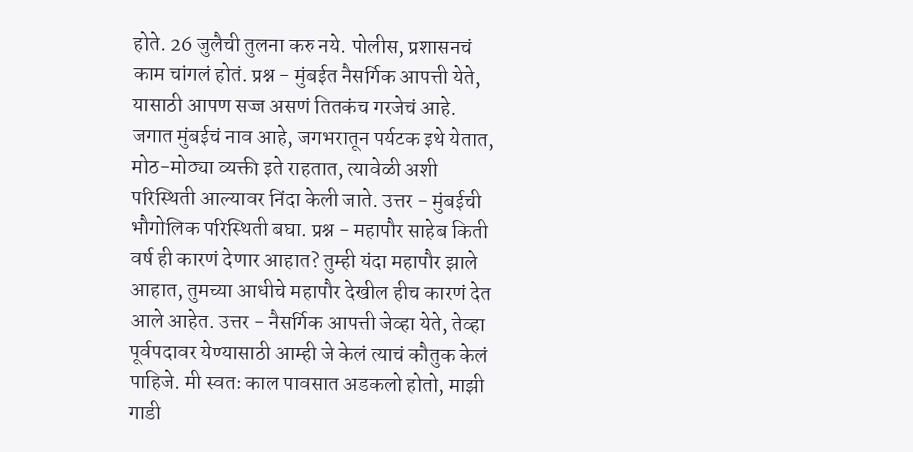होते. 26 जुलैची तुलना करु नये. पोलीस, प्रशासनचं काम चांगलं होतं. प्रश्न - मुंबईत नैसर्गिक आपत्ती येते, यासाठी आपण सज्ज असणं तितकंच गरजेचं आहे. जगात मुंबईचं नाव आहे, जगभरातून पर्यटक इथे येतात, मोठ-मोठ्या व्यक्ती इते राहतात, त्यावेळी अशी परिस्थिती आल्यावर निंदा केली जाते. उत्तर - मुंबईची भौगोलिक परिस्थिती बघा. प्रश्न - महापौर साहेब किती वर्ष ही कारणं देणार आहात? तुम्ही यंदा महापौर झाले आहात, तुमच्या आधीचे महापौर देखील हीच कारणं देत आले आहेत. उत्तर - नैसर्गिक आपत्ती जेव्हा येते, तेव्हा पूर्वपदावर येण्यासाठी आम्ही जे केलं त्याचं कौतुक केलं पाहिजे. मी स्वतः काल पावसात अडकलो होतो, माझी गाडी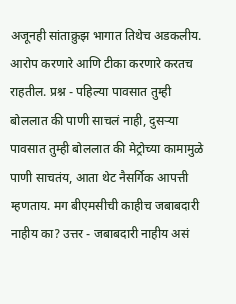अजूनही सांताक्रुझ भागात तिथेच अडकलीय. आरोप करणारे आणि टीका करणारे करतच राहतील. प्रश्न - पहिल्या पावसात तुम्ही बोललात की पाणी साचलं नाही, दुसऱ्या पावसात तुम्ही बोललात की मेट्रोच्या कामामुळे पाणी साचतंय, आता थेट नैसर्गिक आपत्ती म्हणताय. मग बीएमसीची काहीच जबाबदारी नाहीय का? उत्तर - जबाबदारी नाहीय असं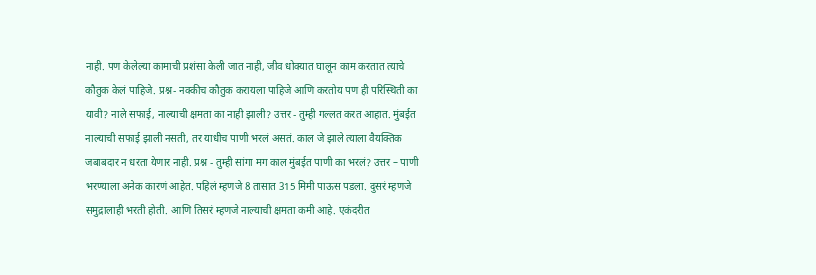नाही. पण केलेल्या कामाची प्रशंसा केली जात नाही, जीव धोक्यात घालून काम करतात त्याचे कौतुक केलं पाहिजे. प्रश्न- नक्कीच कौतुक करायला पाहिजे आणि करतोय पण ही परिस्थिती का यावी? नाले सफाई, नाल्याची क्षमता का नाही झाली? उत्तर - तुम्ही गल्लत करत आहात. मुंबईत नाल्याची सफाई झाली नसती, तर याधीच पाणी भरलं असतं. काल जे झाले त्याला वैयक्तिक जबाबदार न धरता येणार नाही. प्रश्न - तुम्ही सांगा मग काल मुंबईत पाणी का भरलं? उत्तर – पाणी भरण्याला अनेक कारणं आहेत. पहिलं म्हणजे 8 तासात 315 मिमी पाऊस पडला. दुसरं म्हणजे समुद्रालाही भरती होती. आणि तिसरं म्हणजे नाल्याची क्षमता कमी आहे. एकंदरीत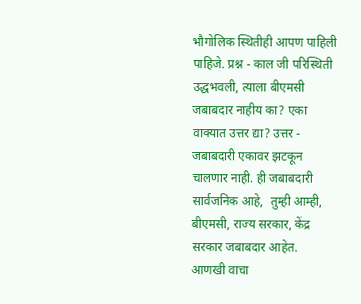भौगोलिक स्थितीही आपण पाहिली पाहिजे. प्रश्न - काल जी परिस्थिती उद्धभवली, त्याला बीएमसी जबाबदार नाहीय का? एका वाक्यात उत्तर द्या? उत्तर - जबाबदारी एकावर झटकून चालणार नाही. ही जबाबदारी सार्वजनिक आहे,  तुम्ही आम्ही, बीएमसी, राज्य सरकार, केंद्र सरकार जबाबदार आहेत.
आणखी वाचा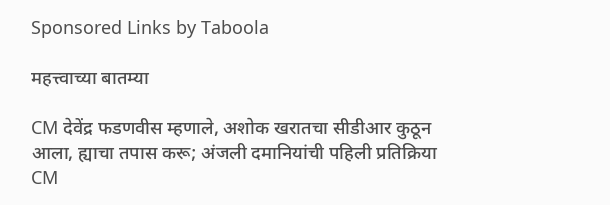Sponsored Links by Taboola

महत्त्वाच्या बातम्या

CM देवेंद्र फडणवीस म्हणाले, अशोक खरातचा सीडीआर कुठून आला, ह्याचा तपास करू; अंजली दमानियांची पहिली प्रतिक्रिया
CM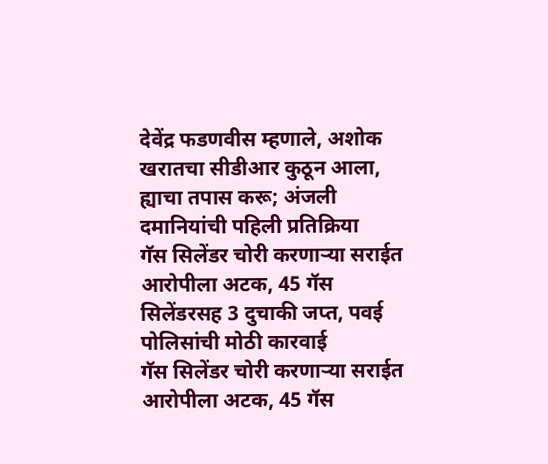देवेंद्र फडणवीस म्हणाले, अशोक खरातचा सीडीआर कुठून आला, ह्याचा तपास करू; अंजली दमानियांची पहिली प्रतिक्रिया
गॅस सिलेंडर चोरी करणाऱ्या सराईत आरोपीला अटक, 45 गॅस सिलेंडरसह 3 दुचाकी जप्त, पवई पोलिसांची मोठी कारवाई
गॅस सिलेंडर चोरी करणाऱ्या सराईत आरोपीला अटक, 45 गॅस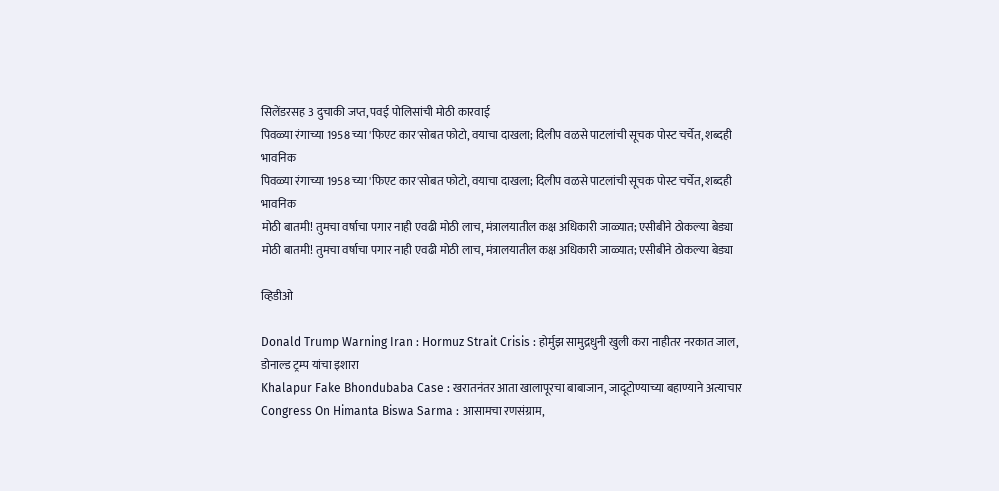सिलेंडरसह 3 दुचाकी जप्त, पवई पोलिसांची मोठी कारवाई
पिवळ्या रंगाच्या 1958 च्या 'फिएट कार'सोबत फोटो, वयाचा दाखला; दिलीप वळसे पाटलांची सूचक पोस्ट चर्चेत, शब्दही भावनिक
पिवळ्या रंगाच्या 1958 च्या 'फिएट कार'सोबत फोटो, वयाचा दाखला; दिलीप वळसे पाटलांची सूचक पोस्ट चर्चेत, शब्दही भावनिक
मोठी बातमी! तुमचा वर्षाचा पगार नाही एवढी मोठी लाच, मंत्रालयातील कक्ष अधिकारी जाळ्यात; एसीबीने ठोकल्या बेड्या
मोठी बातमी! तुमचा वर्षाचा पगार नाही एवढी मोठी लाच, मंत्रालयातील कक्ष अधिकारी जाळ्यात; एसीबीने ठोकल्या बेड्या

व्हिडीओ

Donald Trump Warning Iran : Hormuz Strait Crisis : होर्मुझ सामुद्रधुनी खुली करा नाहीतर नरकात जाल, डोनाल्ड ट्रम्प यांचा इशारा
Khalapur Fake Bhondubaba Case : खरातनंतर आता खालापूरचा बाबाजान, जादूटोण्याच्या बहाण्याने अत्याचार
Congress On Himanta Biswa Sarma : आसामचा रणसंग्राम,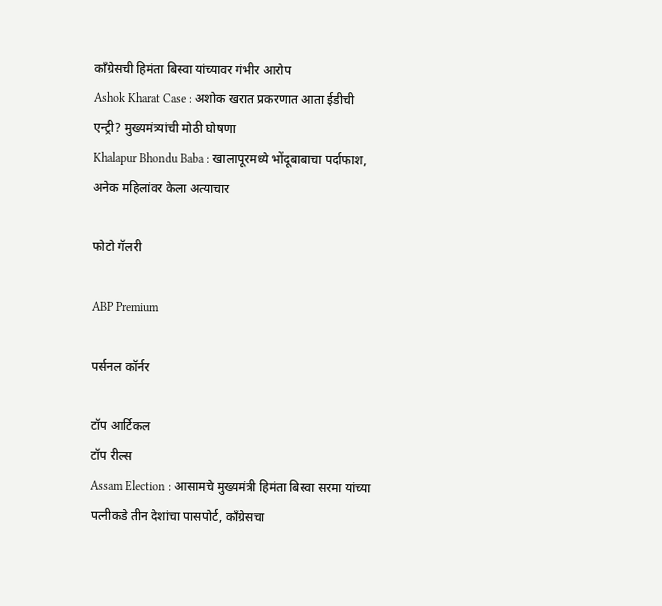काँग्रेसची हिमंता बिस्वा यांच्यावर गंभीर आरोप
Ashok Kharat Case : अशोक खरात प्रकरणात आता ईडीची एन्ट्री? मुख्यमंत्र्यांची मोठी घोषणा
Khalapur Bhondu Baba : खालापूरमध्ये भोंदूबाबाचा पर्दाफाश, अनेक महिलांवर केला अत्याचार

फोटो गॅलरी

ABP Premium

पर्सनल कॉर्नर

टॉप आर्टिकल
टॉप रील्स
Assam Election : आसामचे मुख्यमंत्री हिमंता बिस्वा सरमा यांच्या पत्नीकडे तीन देशांचा पासपोर्ट, काँग्रेसचा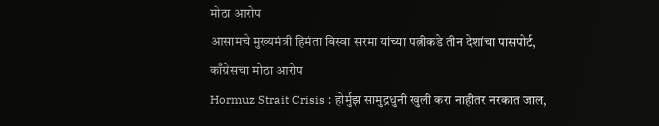मोठा आरोप
आसामचे मुख्यमंत्री हिमंता बिस्वा सरमा यांच्या पत्नीकडे तीन देशांचा पासपोर्ट, काँग्रेसचा मोठा आरोप
Hormuz Strait Crisis : होर्मुझ सामुद्रधुनी खुली करा नाहीतर नरकात जाल,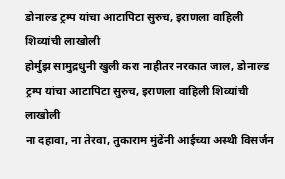डोनाल्ड ट्रम्प यांचा आटापिटा सुरुच, इराणला वाहिली शिव्यांची लाखोली
होर्मुझ सामुद्रधुनी खुली करा नाहीतर नरकात जाल, डोनाल्ड ट्रम्प यांचा आटापिटा सुरुच, इराणला वाहिली शिव्यांची लाखोली
ना दहावा, ना तेरवा, तुकाराम मुंढेंनी आईच्या अस्थी विसर्जन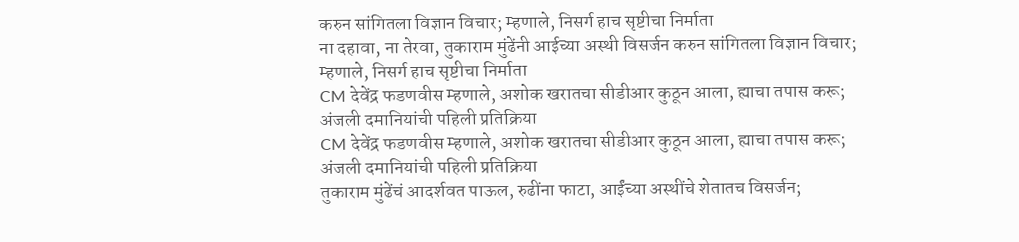करुन सांगितला विज्ञान विचार; म्हणाले, निसर्ग हाच सृष्टीचा निर्माता
ना दहावा, ना तेरवा, तुकाराम मुंढेंनी आईच्या अस्थी विसर्जन करुन सांगितला विज्ञान विचार; म्हणाले, निसर्ग हाच सृष्टीचा निर्माता
CM देवेंद्र फडणवीस म्हणाले, अशोक खरातचा सीडीआर कुठून आला, ह्याचा तपास करू; अंजली दमानियांची पहिली प्रतिक्रिया
CM देवेंद्र फडणवीस म्हणाले, अशोक खरातचा सीडीआर कुठून आला, ह्याचा तपास करू; अंजली दमानियांची पहिली प्रतिक्रिया
तुकाराम मुंढेंचं आदर्शवत पाऊल, रुढींना फाटा, आईंच्या अस्थींचे शेतातच विसर्जन;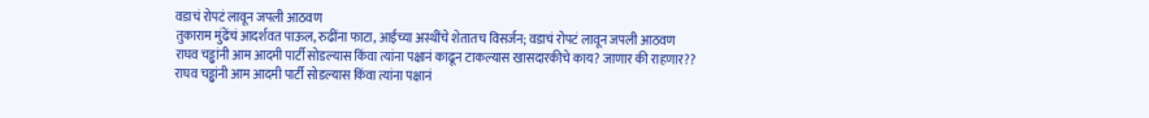वडाचं रोपटं लावून जपली आठवण
तुकाराम मुंढेंचं आदर्शवत पाऊल, रुढींना फाटा, आईंच्या अस्थींचे शेतातच विसर्जन; वडाचं रोपटं लावून जपली आठवण
राघव चड्ढांनी आम आदमी पार्टी सोडल्यास किंवा त्यांना पक्षानं काढून टाकल्यास खासदारकीचे काय? जाणार की राहणार??
राघव चड्ढांनी आम आदमी पार्टी सोडल्यास किंवा त्यांना पक्षानं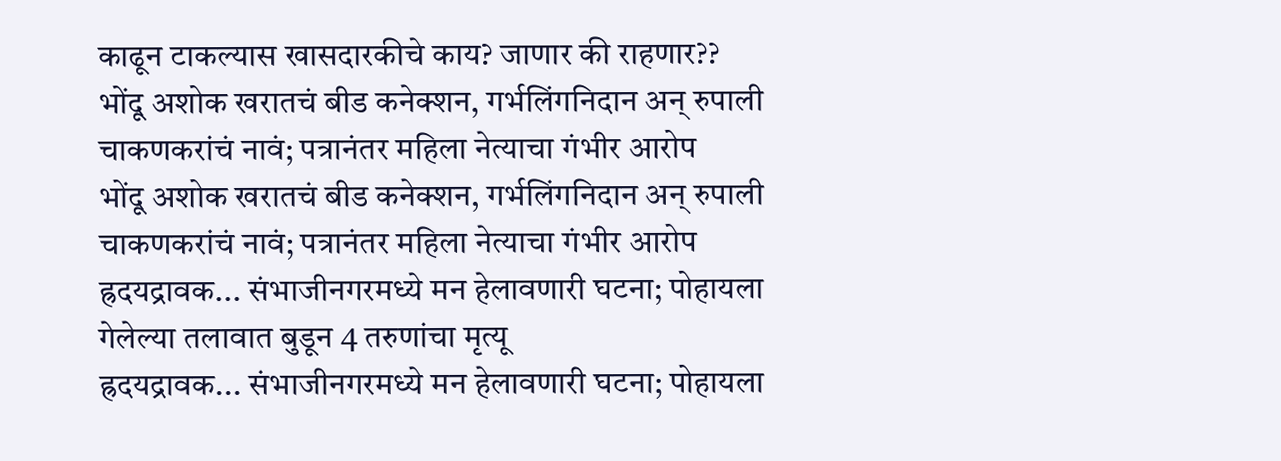काढून टाकल्यास खासदारकीचे काय? जाणार की राहणार??
भोंदू अशोक खरातचं बीड कनेक्शन, गर्भलिंगनिदान अन् रुपाली चाकणकरांचं नावं; पत्रानंतर महिला नेत्याचा गंभीर आरोप
भोंदू अशोक खरातचं बीड कनेक्शन, गर्भलिंगनिदान अन् रुपाली चाकणकरांचं नावं; पत्रानंतर महिला नेत्याचा गंभीर आरोप
ह्रदयद्रावक... संभाजीनगरमध्ये मन हेलावणारी घटना; पोहायला गेलेल्या तलावात बुडून 4 तरुणांचा मृत्यू
ह्रदयद्रावक... संभाजीनगरमध्ये मन हेलावणारी घटना; पोहायला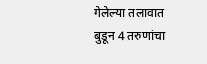गेलेल्या तलावात बुडून 4 तरुणांचा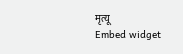मृत्यू
Embed widget